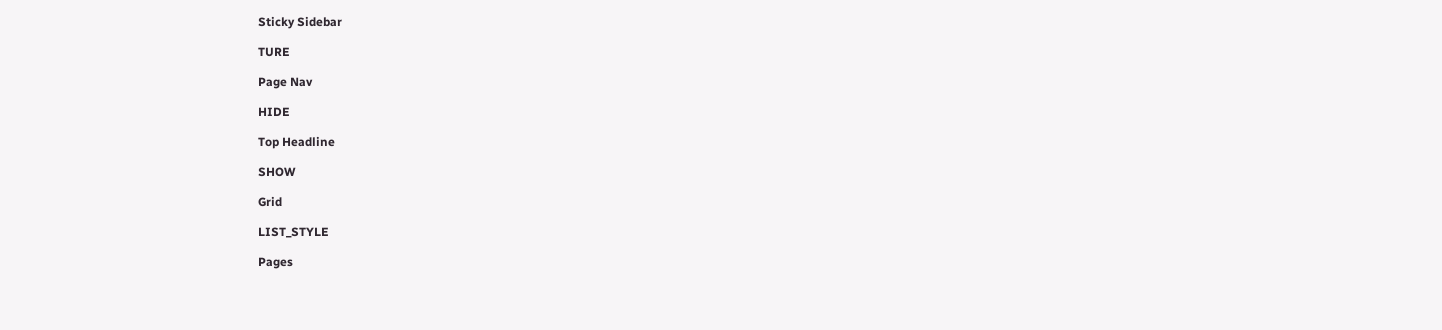Sticky Sidebar

TURE

Page Nav

HIDE

Top Headline

SHOW

Grid

LIST_STYLE

Pages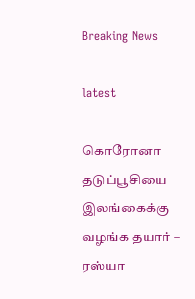Breaking News

latest

கொரோனா தடுப்பூசியை இலங்கைக்கு வழங்க தயார் – ரஸ்யா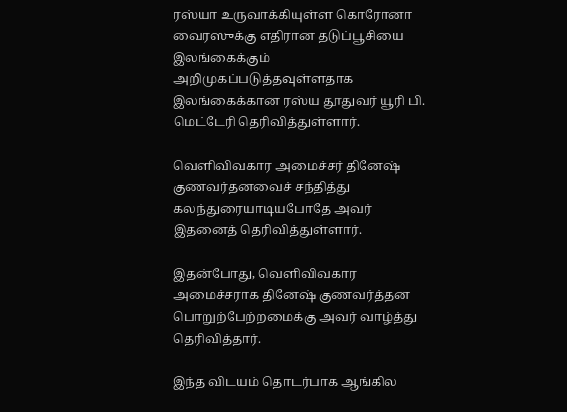ரஸ்யா உருவாக்கியுள்ள கொரோனா வைரஸுக்கு எதிரான தடுப்பூசியை இலங்கைக்கும் அறிமுகப்படுத்தவுள்ளதாக இலங்கைக்கான ரஸ்ய தூதுவர் யூரி பி. மெட்டேரி தெரிவித்துள்ளார்.

வெளிவிவகார அமைச்சர் தினேஷ் குணவர்தனவைச் சந்தித்து கலந்துரையாடியபோதே அவர் இதனைத் தெரிவித்துள்ளார்.

இதன்போது, வெளிவிவகார அமைச்சராக தினேஷ் குணவர்த்தன பொறுற்பேற்றமைக்கு அவர் வாழ்த்து தெரிவித்தார்.

இந்த விடயம் தொடர்பாக ஆங்கில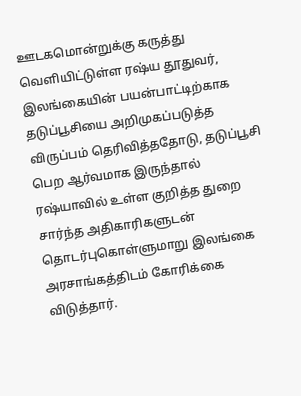ஊடகமொன்றுக்கு கருத்து வெளியிட்டுள்ள ரஷ்ய தூதுவர், இலங்கையின் பயன்பாட்டிற்காக தடுப்பூசியை அறிமுகப்படுத்த விருப்பம் தெரிவித்ததோடு, தடுப்பூசி பெற ஆர்வமாக இருந்தால் ரஷ்யாவில் உள்ள குறித்த துறை சார்ந்த அதிகாரிகளுடன் தொடர்புகொள்ளுமாறு இலங்கை அரசாங்கத்திடம் கோரிக்கை விடுத்தார்.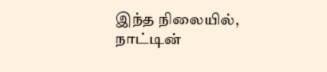இந்த நிலையில், நாட்டின்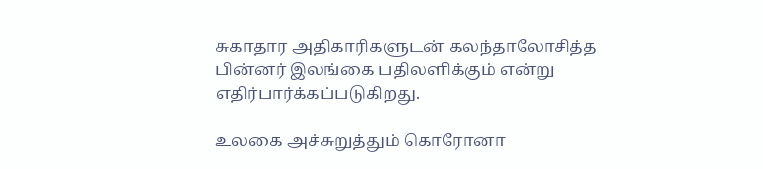சுகாதார அதிகாரிகளுடன் கலந்தாலோசித்த பின்னர் இலங்கை பதிலளிக்கும் என்று எதிர்பார்க்கப்படுகிறது.

உலகை அச்சுறுத்தும் கொரோனா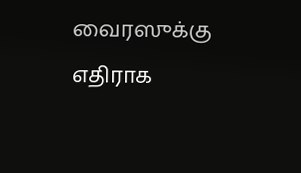வைரஸுக்கு எதிராக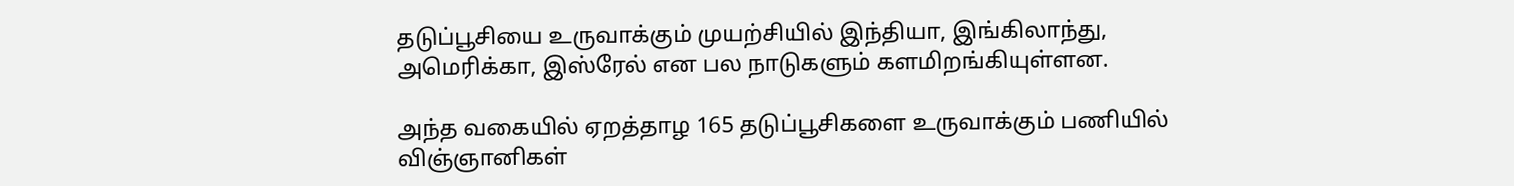தடுப்பூசியை உருவாக்கும் முயற்சியில் இந்தியா, இங்கிலாந்து, அமெரிக்கா, இஸ்ரேல் என பல நாடுகளும் களமிறங்கியுள்ளன.

அந்த வகையில் ஏறத்தாழ 165 தடுப்பூசிகளை உருவாக்கும் பணியில் விஞ்ஞானிகள்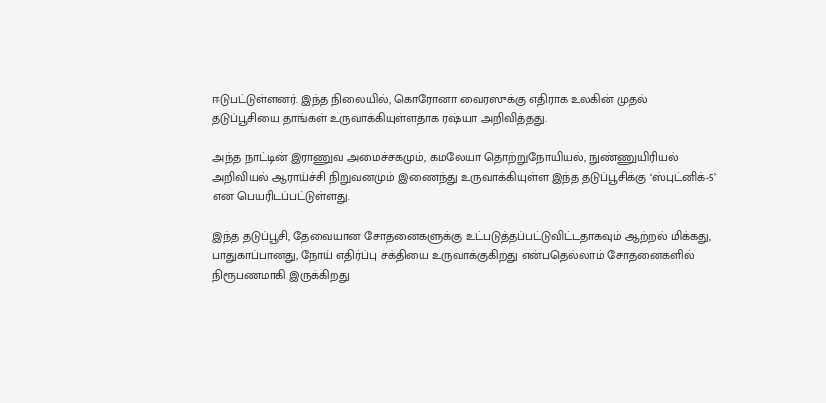ஈடுபட்டுள்ளனர். இந்த நிலையில், கொரோனா வைரஸுக்கு எதிராக உலகின் முதல் தடுப்பூசியை தாங்கள் உருவாக்கியுள்ளதாக ரஷ்யா அறிவித்தது.

அந்த நாட்டின் இராணுவ அமைச்சகமும், கமலேயா தொற்றுநோயியல், நுண்ணுயிரியல் அறிவியல் ஆராய்ச்சி நிறுவனமும் இணைந்து உருவாக்கியுள்ள இந்த தடுப்பூசிக்கு ‘ஸ்புட்னிக்-5’ என பெயரிடப்பட்டுள்ளது.

இந்த தடுப்பூசி, தேவையான சோதனைகளுக்கு உட்படுத்தப்பட்டுவிட்டதாகவும் ஆற்றல் மிக்கது, பாதுகாப்பானது, நோய் எதிர்ப்பு சக்தியை உருவாக்குகிறது என்பதெல்லாம் சோதனைகளில் நிரூபணமாகி இருக்கிறது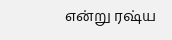என்று ரஷ்ய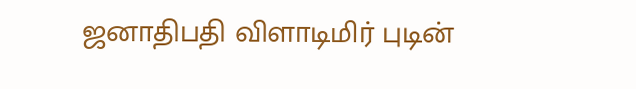ஜனாதிபதி விளாடிமிர் புடின்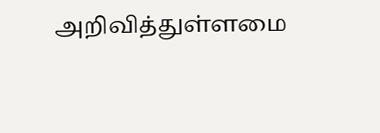அறிவித்துள்ளமை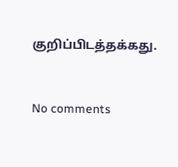குறிப்பிடத்தக்கது.


No comments